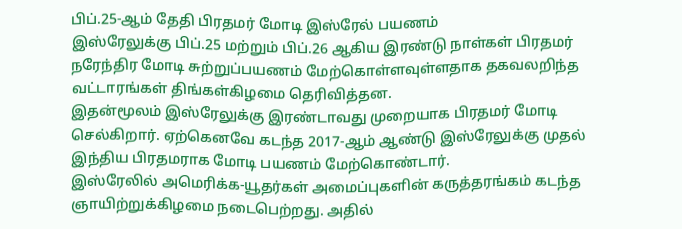பிப்.25-ஆம் தேதி பிரதமர் மோடி இஸ்ரேல் பயணம்
இஸ்ரேலுக்கு பிப்.25 மற்றும் பிப்.26 ஆகிய இரண்டு நாள்கள் பிரதமர் நரேந்திர மோடி சுற்றுப்பயணம் மேற்கொள்ளவுள்ளதாக தகவலறிந்த வட்டாரங்கள் திங்கள்கிழமை தெரிவித்தன.
இதன்மூலம் இஸ்ரேலுக்கு இரண்டாவது முறையாக பிரதமர் மோடி செல்கிறார். ஏற்கெனவே கடந்த 2017-ஆம் ஆண்டு இஸ்ரேலுக்கு முதல் இந்திய பிரதமராக மோடி பயணம் மேற்கொண்டார்.
இஸ்ரேலில் அமெரிக்க-யூதர்கள் அமைப்புகளின் கருத்தரங்கம் கடந்த ஞாயிற்றுக்கிழமை நடைபெற்றது. அதில்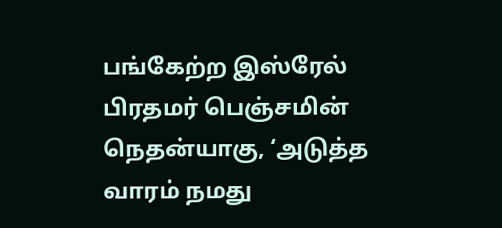பங்கேற்ற இஸ்ரேல் பிரதமர் பெஞ்சமின் நெதன்யாகு, ‘அடுத்த வாரம் நமது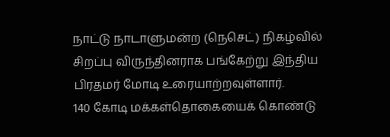நாட்டு நாடாளுமன்ற (நெசெட்) நிகழ்வில் சிறப்பு விருந்தினராக பங்கேற்று இந்திய பிரதமர் மோடி உரையாற்றவுள்ளார்.
140 கோடி மக்கள்தொகையைக் கொண்டு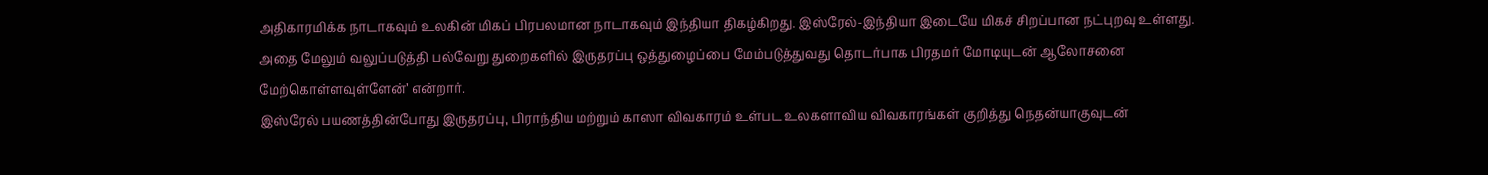அதிகாரமிக்க நாடாகவும் உலகின் மிகப் பிரபலமான நாடாகவும் இந்தியா திகழ்கிறது. இஸ்ரேல்-இந்தியா இடையே மிகச் சிறப்பான நட்புறவு உள்ளது. அதை மேலும் வலுப்படுத்தி பல்வேறு துறைகளில் இருதரப்பு ஒத்துழைப்பை மேம்படுத்துவது தொடர்பாக பிரதமர் மோடியுடன் ஆலோசனை மேற்கொள்ளவுள்ளேன்’ என்றார்.
இஸ்ரேல் பயணத்தின்போது இருதரப்பு, பிராந்திய மற்றும் காஸா விவகாரம் உள்பட உலகளாவிய விவகாரங்கள் குறித்து நெதன்யாகுவுடன்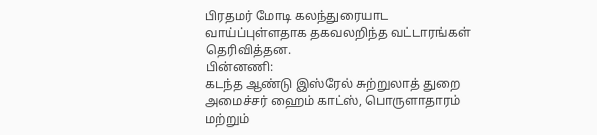பிரதமர் மோடி கலந்துரையாட வாய்ப்புள்ளதாக தகவலறிந்த வட்டாரங்கள் தெரிவித்தன.
பின்னணி:
கடந்த ஆண்டு இஸ்ரேல் சுற்றுலாத் துறை அமைச்சர் ஹைம் காட்ஸ், பொருளாதாரம் மற்றும்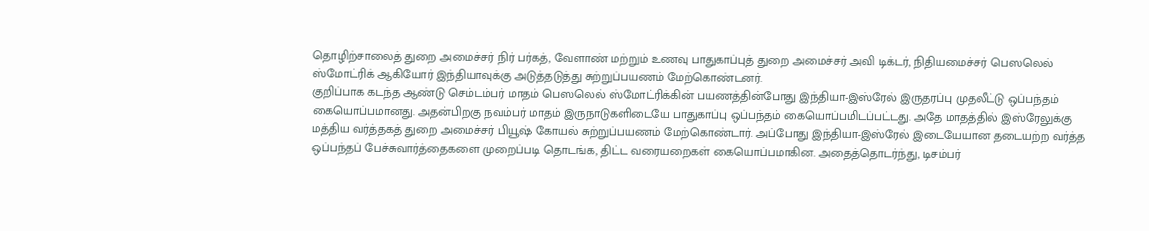தொழிற்சாலைத் துறை அமைச்சர் நிர் பர்கத், வேளாண் மற்றும் உணவு பாதுகாப்புத் துறை அமைச்சர் அவி டிக்டர், நிதியமைச்சர் பெஸலெல் ஸ்மோட்ரிக் ஆகியோர் இந்தியாவுக்கு அடுத்தடுத்து சுற்றுப்பயணம் மேற்கொண்டனர்.
குறிப்பாக கடந்த ஆண்டு செம்டம்பர் மாதம் பெஸலெல் ஸ்மோட்ரிக்கின் பயணத்தின்போது இந்தியா-இஸ்ரேல் இருதரப்பு முதலீட்டு ஒப்பந்தம் கையொப்பமானது. அதன்பிறகு நவம்பர் மாதம் இருநாடுகளிடையே பாதுகாப்பு ஒப்பந்தம் கையொப்பமிடப்பட்டது. அதே மாதத்தில் இஸ்ரேலுக்கு மத்திய வர்த்தகத் துறை அமைச்சர் பியூஷ் கோயல் சுற்றுப்பயணம் மேற்கொண்டார். அப்போது இந்தியா-இஸ்ரேல் இடையேயான தடையற்ற வர்த்த ஒப்பந்தப் பேச்சுவார்த்தைகளை முறைப்படி தொடங்க, திட்ட வரையறைகள் கையொப்பமாகின. அதைத்தொடர்ந்து, டிசம்பர்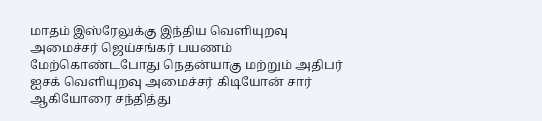மாதம் இஸ்ரேலுக்கு இந்திய வெளியுறவு அமைச்சர் ஜெய்சங்கர் பயணம் மேற்கொண்டபோது நெதன்யாகு மற்றும் அதிபர் ஐசக் வெளியுறவு அமைச்சர் கிடியோன் சார் ஆகியோரை சந்தித்து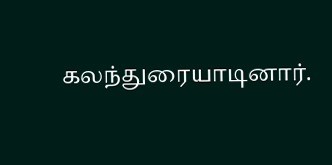கலந்துரையாடினார்.